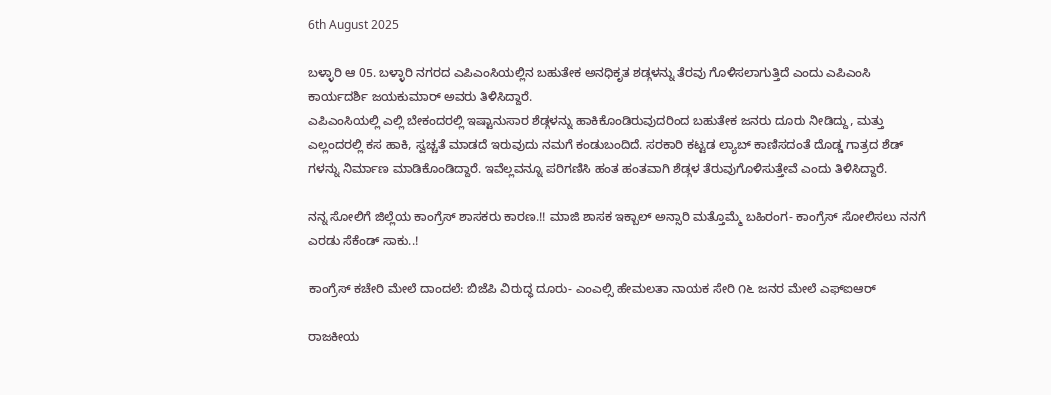6th August 2025

ಬಳ್ಳಾರಿ ಆ 05. ಬಳ್ಳಾರಿ ನಗರದ ಎಪಿಎಂಸಿಯಲ್ಲಿನ ಬಹುತೇಕ ಅನಧಿಕೃತ ಶಡ್ಗಳನ್ನು ತೆರವು ಗೊಳಿಸಲಾಗುತ್ತಿದೆ ಎಂದು ಎಪಿಎಂಸಿ ಕಾರ್ಯದರ್ಶಿ ಜಯಕುಮಾರ್ ಅವರು ತಿಳಿಸಿದ್ದಾರೆ.
ಎಪಿಎಂಸಿಯಲ್ಲಿ ಎಲ್ಲಿ ಬೇಕಂದರಲ್ಲಿ ಇಷ್ಟಾನುಸಾರ ಶೆಡ್ಗಳನ್ನು ಹಾಕಿಕೊಂಡಿರುವುದರಿಂದ ಬಹುತೇಕ ಜನರು ದೂರು ನೀಡಿದ್ದು, ಮತ್ತು ಎಲ್ಲಂದರಲ್ಲಿ ಕಸ ಹಾಕಿ, ಸ್ವಚ್ಚತೆ ಮಾಡದೆ ಇರುವುದು ನಮಗೆ ಕಂಡುಬಂದಿದೆ. ಸರಕಾರಿ ಕಟ್ಟಡ ಲ್ಯಾಬ್ ಕಾಣಿಸದಂತೆ ದೊಡ್ಡ ಗಾತ್ರದ ಶೆಡ್ ಗಳನ್ನು ನಿರ್ಮಾಣ ಮಾಡಿಕೊಂಡಿದ್ದಾರೆ. ಇವೆಲ್ಲವನ್ನೂ ಪರಿಗಣಿಸಿ ಹಂತ ಹಂತವಾಗಿ ಶೆಡ್ಗಳ ತೆರುವುಗೊಳಿಸುತ್ತೇವೆ ಎಂದು ತಿಳಿಸಿದ್ದಾರೆ.

ನನ್ನ ಸೋಲಿಗೆ ಜಿಲ್ಲೆಯ ಕಾಂಗ್ರೆಸ್ ಶಾಸಕರು ಕಾರಣ.!! ಮಾಜಿ ಶಾಸಕ ಇಕ್ಬಾಲ್ ಅನ್ಸಾರಿ ಮತ್ತೊಮ್ಮೆ ಬಹಿರಂಗ- ಕಾಂಗ್ರೆಸ್ ಸೋಲಿಸಲು ನನಗೆ ಎರಡು ಸೆಕೆಂಡ್ ಸಾಕು..!

ಕಾಂಗ್ರೆಸ್ ಕಚೇರಿ ಮೇಲೆ ದಾಂದಲೆ: ಬಿಜೆಪಿ ವಿರುದ್ಧ ದೂರು- ಎಂಎಲ್ಸಿ ಹೇಮಲತಾ ನಾಯಕ ಸೇರಿ ೧೬ ಜನರ ಮೇಲೆ ಎಫ್ಐಆರ್

ರಾಜಕೀಯ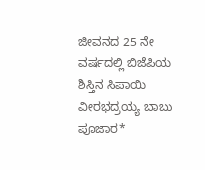ಜೀವನದ 25 ನೇ ವರ್ಷದಲ್ಲಿ ಬಿಜೆಪಿಯ ಶಿಸ್ತಿನ ಸಿಪಾಯಿ ವೀರಭದ್ರಯ್ಯ ಬಾಬು ಪೂಜಾರ*